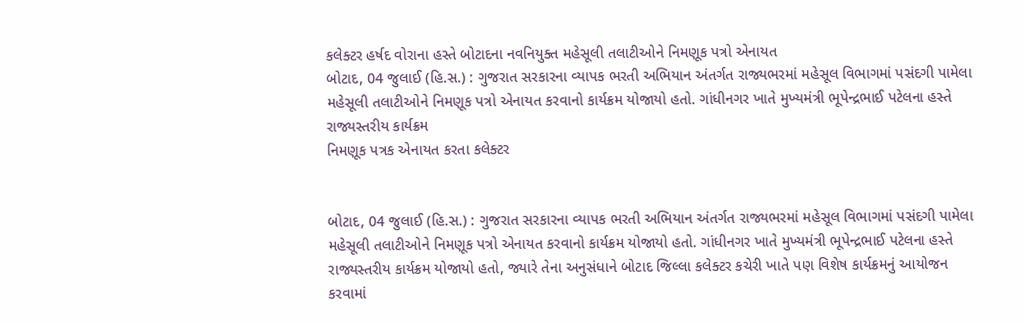કલેક્ટર હર્ષદ વોરાના હસ્તે બોટાદના નવનિયુક્ત મહેસૂલી તલાટીઓને નિમણૂક પત્રો એનાયત
બોટાદ, 04 જુલાઈ (હિ.સ.) : ગુજરાત સરકારના વ્યાપક ભરતી અભિયાન અંતર્ગત રાજ્યભરમાં મહેસૂલ વિભાગમાં પસંદગી પામેલા મહેસૂલી તલાટીઓને નિમણૂક પત્રો એનાયત કરવાનો કાર્યક્રમ યોજાયો હતો. ગાંધીનગર ખાતે મુખ્યમંત્રી ભૂપેન્દ્રભાઈ પટેલના હસ્તે રાજ્યસ્તરીય કાર્યક્રમ
નિમણૂક પત્રક એનાયત કરતા કલેક્ટર


બોટાદ, 04 જુલાઈ (હિ.સ.) : ગુજરાત સરકારના વ્યાપક ભરતી અભિયાન અંતર્ગત રાજ્યભરમાં મહેસૂલ વિભાગમાં પસંદગી પામેલા મહેસૂલી તલાટીઓને નિમણૂક પત્રો એનાયત કરવાનો કાર્યક્રમ યોજાયો હતો. ગાંધીનગર ખાતે મુખ્યમંત્રી ભૂપેન્દ્રભાઈ પટેલના હસ્તે રાજ્યસ્તરીય કાર્યક્રમ યોજાયો હતો, જ્યારે તેના અનુસંધાને બોટાદ જિલ્લા કલેક્ટર કચેરી ખાતે પણ વિશેષ કાર્યક્રમનું આયોજન કરવામાં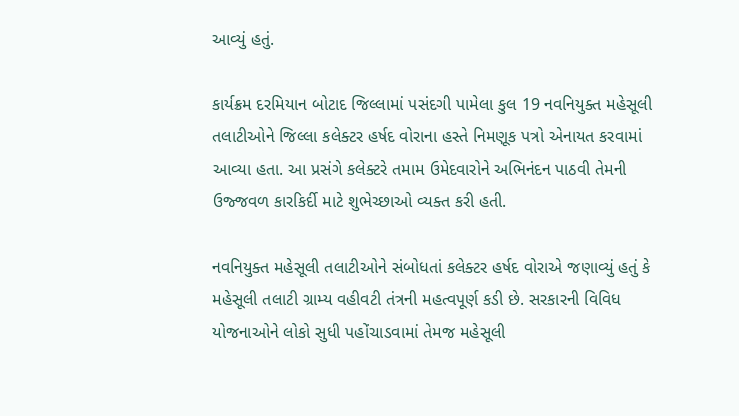આવ્યું હતું.

કાર્યક્રમ દરમિયાન બોટાદ જિલ્લામાં પસંદગી પામેલા કુલ 19 નવનિયુક્ત મહેસૂલી તલાટીઓને જિલ્લા કલેક્ટર હર્ષદ વોરાના હસ્તે નિમણૂક પત્રો એનાયત કરવામાં આવ્યા હતા. આ પ્રસંગે કલેક્ટરે તમામ ઉમેદવારોને અભિનંદન પાઠવી તેમની ઉજ્જવળ કારકિર્દી માટે શુભેચ્છાઓ વ્યક્ત કરી હતી.

નવનિયુક્ત મહેસૂલી તલાટીઓને સંબોધતાં કલેક્ટર હર્ષદ વોરાએ જણાવ્યું હતું કે મહેસૂલી તલાટી ગ્રામ્ય વહીવટી તંત્રની મહત્વપૂર્ણ કડી છે. સરકારની વિવિધ યોજનાઓને લોકો સુધી પહોંચાડવામાં તેમજ મહેસૂલી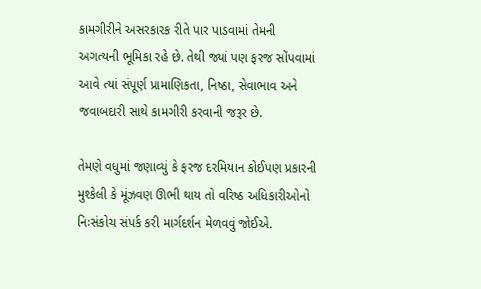કામગીરીને અસરકારક રીતે પાર પાડવામાં તેમની અગત્યની ભૂમિકા રહે છે. તેથી જ્યાં પણ ફરજ સોંપવામાં આવે ત્યાં સંપૂર્ણ પ્રામાણિકતા, નિષ્ઠા, સેવાભાવ અને જવાબદારી સાથે કામગીરી કરવાની જરૂર છે.

તેમણે વધુમાં જણાવ્યું કે ફરજ દરમિયાન કોઈપણ પ્રકારની મુશ્કેલી કે મૂંઝવણ ઊભી થાય તો વરિષ્ઠ અધિકારીઓનો નિઃસંકોચ સંપર્ક કરી માર્ગદર્શન મેળવવું જોઈએ.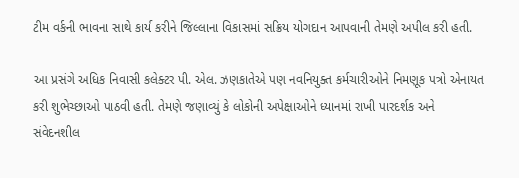ટીમ વર્કની ભાવના સાથે કાર્ય કરીને જિલ્લાના વિકાસમાં સક્રિય યોગદાન આપવાની તેમણે અપીલ કરી હતી.

આ પ્રસંગે અધિક નિવાસી કલેક્ટર પી. એલ. ઝણકાતેએ પણ નવનિયુક્ત કર્મચારીઓને નિમણૂક પત્રો એનાયત કરી શુભેચ્છાઓ પાઠવી હતી. તેમણે જણાવ્યું કે લોકોની અપેક્ષાઓને ધ્યાનમાં રાખી પારદર્શક અને સંવેદનશીલ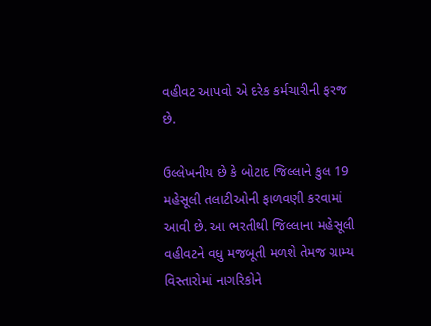વહીવટ આપવો એ દરેક કર્મચારીની ફરજ છે.

ઉલ્લેખનીય છે કે બોટાદ જિલ્લાને કુલ 19 મહેસૂલી તલાટીઓની ફાળવણી કરવામાં આવી છે. આ ભરતીથી જિલ્લાના મહેસૂલી વહીવટને વધુ મજબૂતી મળશે તેમજ ગ્રામ્ય વિસ્તારોમાં નાગરિકોને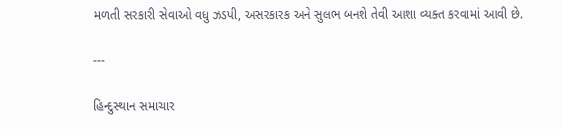મળતી સરકારી સેવાઓ વધુ ઝડપી, અસરકારક અને સુલભ બનશે તેવી આશા વ્યક્ત કરવામાં આવી છે.

---

હિન્દુસ્થાન સમાચાર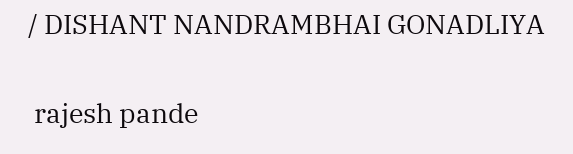/ DISHANT NANDRAMBHAI GONADLIYA


 rajesh pande